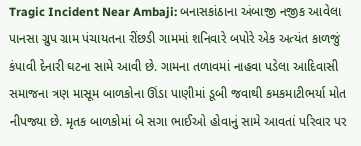Tragic Incident Near Ambaji: બનાસકાંઠાના અંબાજી નજીક આવેલા પાનસા ગ્રુપ ગ્રામ પંચાયતના રીંછડી ગામમાં શનિવારે બપોરે એક અત્યંત કાળજું કંપાવી દેનારી ઘટના સામે આવી છે. ગામના તળાવમાં નાહવા પડેલા આદિવાસી સમાજના ત્રણ માસૂમ બાળકોના ઊંડા પાણીમાં ડૂબી જવાથી કમકમાટીભર્યા મોત નીપજ્યા છે. મૃતક બાળકોમાં બે સગા ભાઈઓ હોવાનું સામે આવતાં પરિવાર પર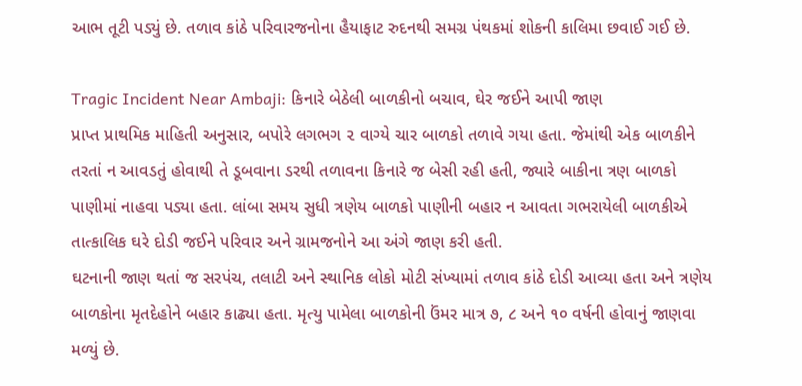આભ તૂટી પડ્યું છે. તળાવ કાંઠે પરિવારજનોના હૈયાફાટ રુદનથી સમગ્ર પંથકમાં શોકની કાલિમા છવાઈ ગઈ છે.

Tragic Incident Near Ambaji: કિનારે બેઠેલી બાળકીનો બચાવ, ઘેર જઈને આપી જાણ
પ્રાપ્ત પ્રાથમિક માહિતી અનુસાર, બપોરે લગભગ ૨ વાગ્યે ચાર બાળકો તળાવે ગયા હતા. જેમાંથી એક બાળકીને તરતાં ન આવડતું હોવાથી તે ડૂબવાના ડરથી તળાવના કિનારે જ બેસી રહી હતી, જ્યારે બાકીના ત્રણ બાળકો પાણીમાં નાહવા પડ્યા હતા. લાંબા સમય સુધી ત્રણેય બાળકો પાણીની બહાર ન આવતા ગભરાયેલી બાળકીએ તાત્કાલિક ઘરે દોડી જઈને પરિવાર અને ગ્રામજનોને આ અંગે જાણ કરી હતી.
ઘટનાની જાણ થતાં જ સરપંચ, તલાટી અને સ્થાનિક લોકો મોટી સંખ્યામાં તળાવ કાંઠે દોડી આવ્યા હતા અને ત્રણેય બાળકોના મૃતદેહોને બહાર કાઢ્યા હતા. મૃત્યુ પામેલા બાળકોની ઉંમર માત્ર ૭, ૮ અને ૧૦ વર્ષની હોવાનું જાણવા મળ્યું છે.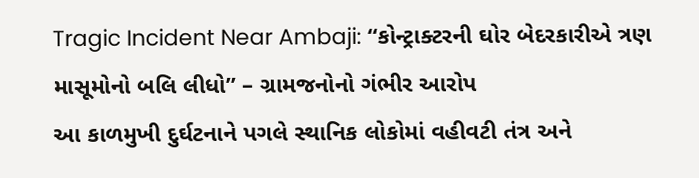Tragic Incident Near Ambaji: “કોન્ટ્રાક્ટરની ઘોર બેદરકારીએ ત્રણ માસૂમોનો બલિ લીધો” – ગ્રામજનોનો ગંભીર આરોપ
આ કાળમુખી દુર્ઘટનાને પગલે સ્થાનિક લોકોમાં વહીવટી તંત્ર અને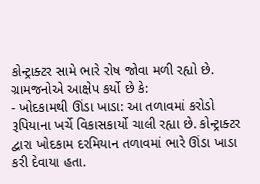કોન્ટ્રાક્ટર સામે ભારે રોષ જોવા મળી રહ્યો છે. ગ્રામજનોએ આક્ષેપ કર્યો છે કે:
- ખોદકામથી ઊંડા ખાડા: આ તળાવમાં કરોડો રૂપિયાના ખર્ચે વિકાસકાર્યો ચાલી રહ્યા છે. કોન્ટ્રાક્ટર દ્વારા ખોદકામ દરમિયાન તળાવમાં ભારે ઊંડા ખાડા કરી દેવાયા હતા.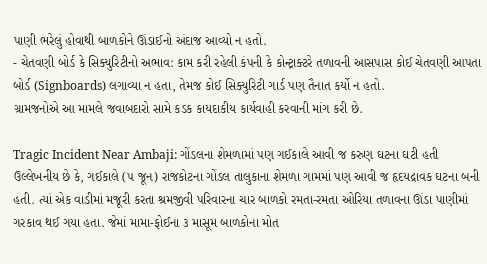પાણી ભરેલું હોવાથી બાળકોને ઊંડાઈનો અંદાજ આવ્યો ન હતો.
- ચેતવણી બોર્ડ કે સિક્યુરિટીનો અભાવ: કામ કરી રહેલી કંપની કે કોન્ટ્રાક્ટરે તળાવની આસપાસ કોઈ ચેતવણી આપતા બોર્ડ (Signboards) લગાવ્યા ન હતા, તેમજ કોઈ સિક્યુરિટી ગાર્ડ પણ તૈનાત કર્યો ન હતો.
ગ્રામજનોએ આ મામલે જવાબદારો સામે કડક કાયદાકીય કાર્યવાહી કરવાની માંગ કરી છે.

Tragic Incident Near Ambaji: ગોંડલના શેમળામાં પણ ગઈકાલે આવી જ કરુણ ઘટના ઘટી હતી
ઉલ્લેખનીય છે કે, ગઈકાલે (૫ જૂન) રાજકોટના ગોંડલ તાલુકાના શેમળા ગામમાં પણ આવી જ હૃદયદ્રાવક ઘટના બની હતી. ત્યાં એક વાડીમાં મજૂરી કરતા શ્રમજીવી પરિવારના ચાર બાળકો રમતા-રમતા ઓરિયા તળાવના ઊંડા પાણીમાં ગરકાવ થઈ ગયા હતા. જેમાં મામા-ફોઈના ૩ માસૂમ બાળકોના મોત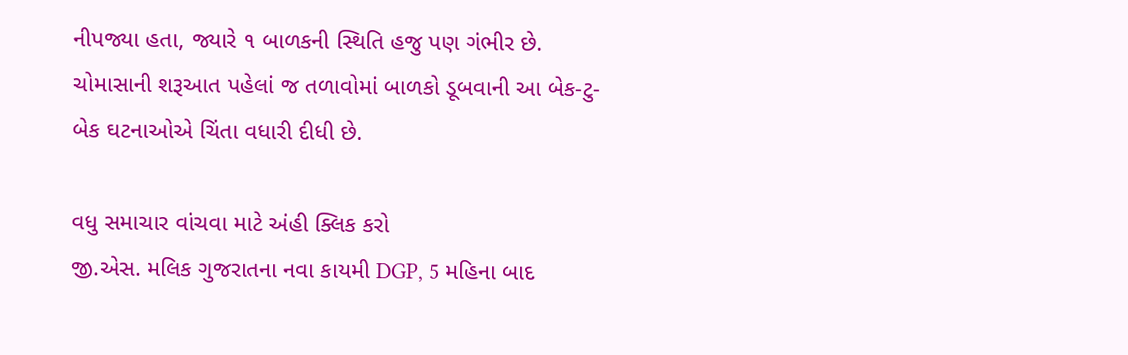નીપજ્યા હતા, જ્યારે ૧ બાળકની સ્થિતિ હજુ પણ ગંભીર છે. ચોમાસાની શરૂઆત પહેલાં જ તળાવોમાં બાળકો ડૂબવાની આ બેક-ટુ-બેક ઘટનાઓએ ચિંતા વધારી દીધી છે.

વધુ સમાચાર વાંચવા માટે અંહી ક્લિક કરો
જી.એસ. મલિક ગુજરાતના નવા કાયમી DGP, 5 મહિના બાદ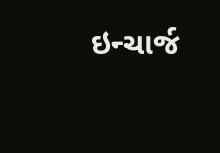ઇન્ચાર્જ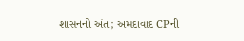શાસનનો અંત; અમદાવાદ CPની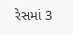રેસમાં 3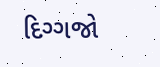દિગ્ગજો